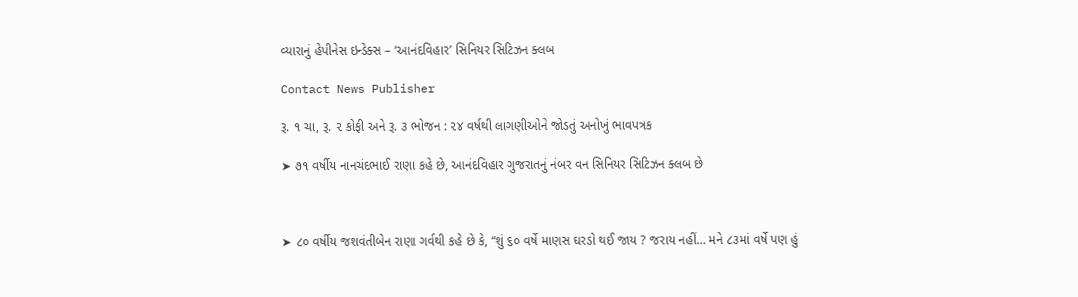વ્યારાનું હેપીનેસ ઇન્ડેક્સ – ‘આનંદવિહાર’ સિનિયર સિટિઝન ક્લબ

Contact News Publisher

રૂ. ૧ ચા, રૂ. ૨ કોફી અને રૂ. ૩ ભોજન : ૨૪ વર્ષથી લાગણીઓને જોડતું અનોખું ભાવપત્રક

➤ ૭૧ વર્ષીય નાનચંદભાઈ રાણા કહે છે, આનંદવિહાર ગુજરાતનું નંબર વન સિનિયર સિટિઝન ક્લબ છે



➤ ૮૦ વર્ષીય જશવંતીબેન રાણા ગર્વથી કહે છે કે, “શું ૬૦ વર્ષે માણસ ઘરડો થઈ જાય ? જરાય નહીં… મને ૮૩માં વર્ષે પણ હું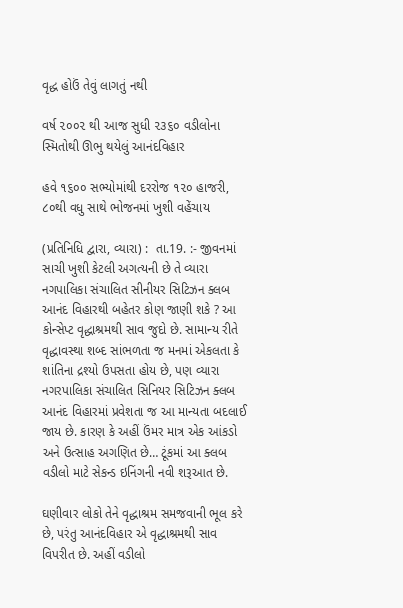વૃદ્ધ હોઉં તેવું લાગતું નથી

વર્ષ ૨૦૦૨ થી આજ સુધી ૨૩૬૦ વડીલોના સ્મિતોથી ઊભુ થયેલું આનંદવિહાર

હવે ૧૬૦૦ સભ્યોમાંથી દરરોજ ૧૨૦ હાજરી, ૮૦થી વધુ સાથે ભોજનમાં ખુશી વહેંચાય

(પ્રતિનિધિ દ્વારા, વ્યારા) :  તા.19. :- જીવનમાં સાચી ખુશી કેટલી અગત્યની છે તે વ્યારા નગપાલિકા સંચાલિત સીનીયર સિટિઝન ક્લબ આનંદ વિહારથી બહેતર કોણ જાણી શકે ? આ કોન્સેપ્ટ વૃદ્ધાશ્રમથી સાવ જુદો છે. સામાન્ય રીતે વૃદ્ધાવસ્થા શબ્દ સાંભળતા જ મનમાં એકલતા કે શાંતિના દ્રશ્યો ઉપસતા હોય છે, પણ વ્યારા નગરપાલિકા સંચાલિત સિનિયર સિટિઝન ક્લબ આનંદ વિહારમાં પ્રવેશતા જ આ માન્યતા બદલાઈ જાય છે. કારણ કે અહીં ઉંમર માત્ર એક આંકડો અને ઉત્સાહ અગણિત છે… ટૂંકમાં આ ક્લબ વડીલો માટે સેકન્ડ ઇનિંગની નવી શરૂઆત છે.

ઘણીવાર લોકો તેને વૃદ્ધાશ્રમ સમજવાની ભૂલ કરે છે, પરંતુ આનંદવિહાર એ વૃદ્ધાશ્રમથી સાવ વિપરીત છે. અહીં વડીલો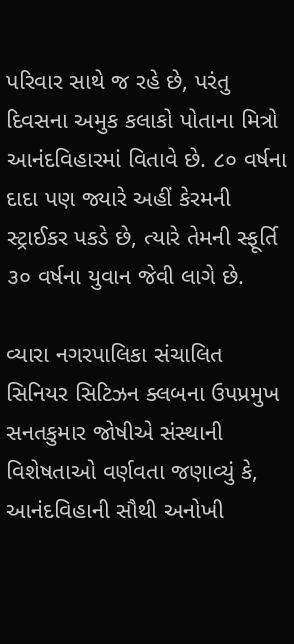પરિવાર સાથે જ રહે છે, પરંતુ દિવસના અમુક કલાકો પોતાના મિત્રો આનંદવિહારમાં વિતાવે છે. ૮૦ વર્ષના દાદા પણ જ્યારે અહીં કેરમની સ્ટ્રાઈકર પકડે છે, ત્યારે તેમની સ્ફૂર્તિ ૩૦ વર્ષના યુવાન જેવી લાગે છે.

વ્યારા નગરપાલિકા સંચાલિત સિનિયર સિટિઝન ક્લબના ઉપપ્રમુખ સનતકુમાર જોષીએ સંસ્થાની વિશેષતાઓ વર્ણવતા જણાવ્યું કે, આનંદવિહાની સૌથી અનોખી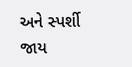અને સ્પર્શી જાય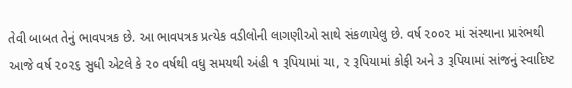તેવી બાબત તેનું ભાવપત્રક છે. આ ભાવપત્રક પ્રત્યેક વડીલોની લાગણીઓ સાથે સંકળાયેલુ છે. વર્ષ ૨૦૦૨ માં સંસ્થાના પ્રારંભથી આજે વર્ષ ૨૦૨૬ સુધી એટલે કે ૨૦ વર્ષથી વધુ સમયથી અંહી ૧ રૂપિયામાં ચા, ૨ રૂપિયામાં કોફી અને ૩ રૂપિયામાં સાંજનું સ્વાદિષ્ટ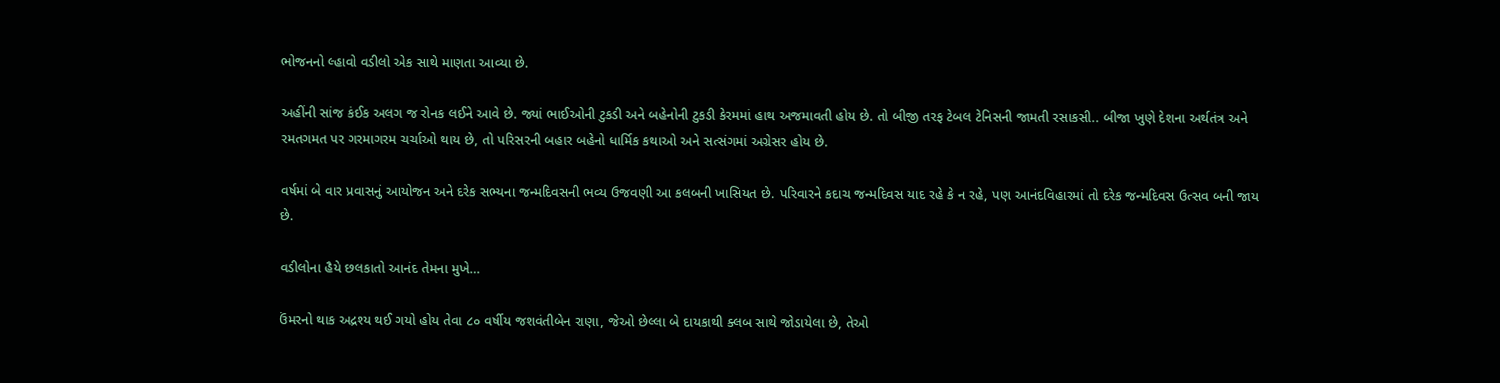ભોજનનો લ્હાવો વડીલો એક સાથે માણતા આવ્યા છે.

અહીંની સાંજ કંઈક અલગ જ રોનક લઈને આવે છે. જ્યાં ભાઈઓની ટુકડી અને બહેનોની ટુકડી કેરમમાં હાથ અજમાવતી હોય છે. તો બીજી તરફ ટેબલ ટેનિસની જામતી રસાકસી.. બીજા ખુણે દેશના અર્થતંત્ર અને રમતગમત પર ગરમાગરમ ચર્ચાઓ થાય છે, તો પરિસરની બહાર બહેનો ધાર્મિક કથાઓ અને સત્સંગમાં અગ્રેસર હોય છે.

વર્ષમાં બે વાર પ્રવાસનું આયોજન અને દરેક સભ્યના જન્મદિવસની ભવ્ય ઉજવણી આ કલબની ખાસિયત છે. પરિવારને કદાચ જન્મદિવસ યાદ રહે કે ન રહે, પણ આનંદવિહારમાં તો દરેક જન્મદિવસ ઉત્સવ બની જાય છે.

વડીલોના હૈયે છલકાતો આનંદ તેમના મુખે…

ઉંમરનો થાક અદ્રશ્ય થઈ ગયો હોય તેવા ૮૦ વર્ષીય જશવંતીબેન રાણા, જેઓ છેલ્લા બે દાયકાથી ક્લબ સાથે જોડાયેલા છે, તેઓ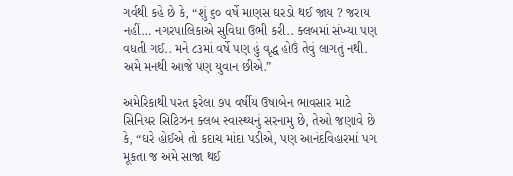ગર્વથી કહે છે કે, “શું ૬૦ વર્ષે માણસ ઘરડો થઈ જાય ? જરાય નહીં… નગરપાલિકાએ સુવિધા ઉભી કરી.. ક્લબમાં સંખ્યા પણ વધતી ગઈ.. મને ૮૩માં વર્ષે પણ હું વૃદ્ધ હોઉં તેવું લાગતું નથી. અમે મનથી આજે પણ યુવાન છીએ.”

અમેરિકાથી પરત ફરેલા ૭૫ વર્ષીય ઉષાબેન ભાવસાર માટે સિનિયર સિટિઝન ક્લબ સ્વાસ્થ્યનું સરનામુ છે, તેઓ જણાવે છે કે, “ઘરે હોઈએ તો કદાચ માંદા પડીએ, પણ આનંદવિહારમાં પગ મૂકતા જ અમે સાજા થઈ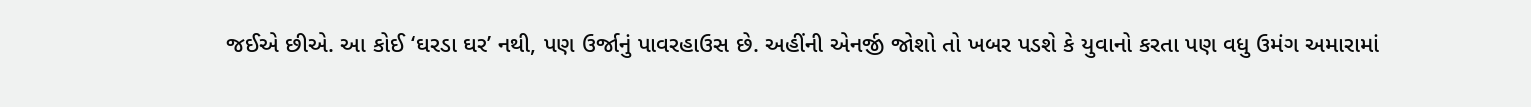જઈએ છીએ. આ કોઈ ‘ઘરડા ઘર’ નથી, પણ ઉર્જાનું પાવરહાઉસ છે. અહીંની એનર્જી જોશો તો ખબર પડશે કે યુવાનો કરતા પણ વધુ ઉમંગ અમારામાં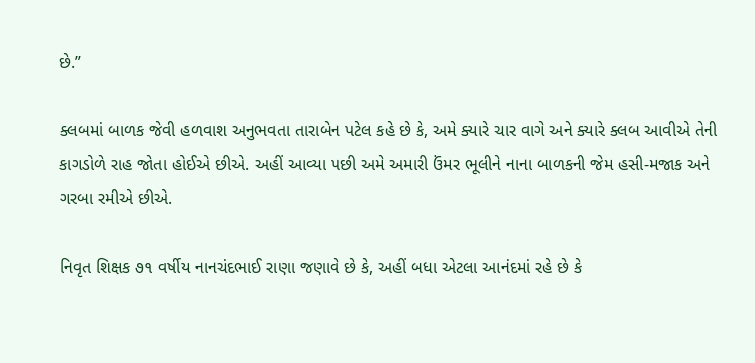છે.”

ક્લબમાં બાળક જેવી હળવાશ અનુભવતા તારાબેન પટેલ કહે છે કે, અમે ક્યારે ચાર વાગે અને ક્યારે ક્લબ આવીએ તેની કાગડોળે રાહ જોતા હોઈએ છીએ. અહીં આવ્યા પછી અમે અમારી ઉંમર ભૂલીને નાના બાળકની જેમ હસી-મજાક અને ગરબા રમીએ છીએ.

નિવૃત શિક્ષક ૭૧ વર્ષીય નાનચંદભાઈ રાણા જણાવે છે કે, અહીં બધા એટલા આનંદમાં રહે છે કે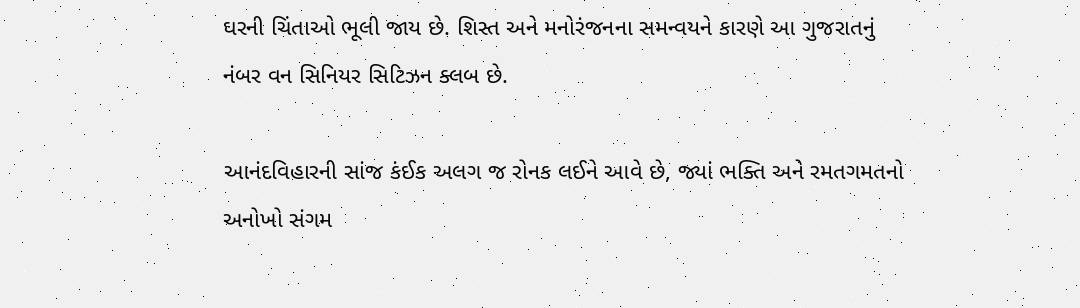ઘરની ચિંતાઓ ભૂલી જાય છે. શિસ્ત અને મનોરંજનના સમન્વયને કારણે આ ગુજરાતનું નંબર વન સિનિયર સિટિઝન ક્લબ છે.

આનંદવિહારની સાંજ કંઈક અલગ જ રોનક લઈને આવે છે, જ્યાં ભક્તિ અને રમતગમતનો અનોખો સંગમ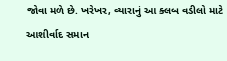જોવા મળે છે. ખરેખર, વ્યારાનું આ ક્લબ વડીલો માટે આશીર્વાદ સમાન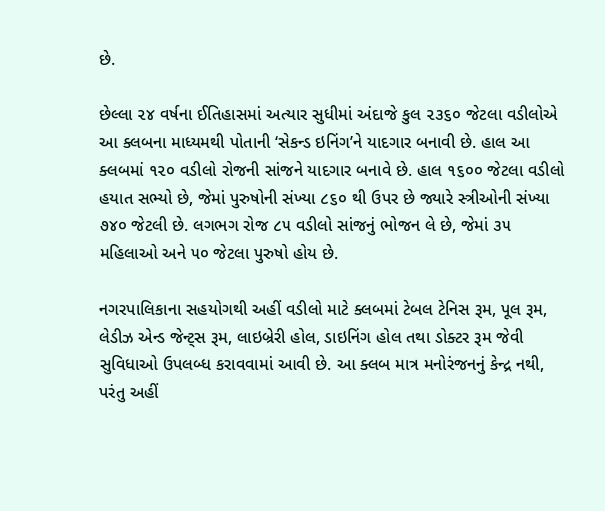છે.

છેલ્લા ૨૪ વર્ષના ઈતિહાસમાં અત્યાર સુધીમાં અંદાજે કુલ ૨૩૬૦ જેટલા વડીલોએ આ ક્લબના માધ્યમથી પોતાની ‘સેકન્ડ ઇનિંગ’ને યાદગાર બનાવી છે. હાલ આ ક્લબમાં ૧૨૦ વડીલો રોજની સાંજને યાદગાર બનાવે છે. હાલ ૧૬૦૦ જેટલા વડીલો હયાત સભ્યો છે, જેમાં પુરુષોની સંખ્યા ૮૬૦ થી ઉપર છે જ્યારે સ્ત્રીઓની સંખ્યા ૭૪૦ જેટલી છે. લગભગ રોજ ૮૫ વડીલો સાંજનું ભોજન લે છે, જેમાં ૩૫ મહિલાઓ અને ૫૦ જેટલા પુરુષો હોય છે.

નગરપાલિકાના સહયોગથી અહીં વડીલો માટે ક્લબમાં ટેબલ ટેનિસ રૂમ, પૂલ રૂમ, લેડીઝ એન્ડ જેન્ટ્સ રૂમ, લાઇબ્રેરી હોલ, ડાઇનિંગ હોલ તથા ડોક્ટર રૂમ જેવી સુવિધાઓ ઉપલબ્ધ કરાવવામાં આવી છે. આ ક્લબ માત્ર મનોરંજનનું કેન્દ્ર નથી, પરંતુ અહીં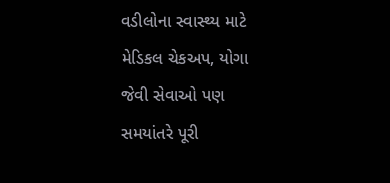વડીલોના સ્વાસ્થ્ય માટે મેડિકલ ચેકઅપ, યોગા જેવી સેવાઓ પણ સમયાંતરે પૂરી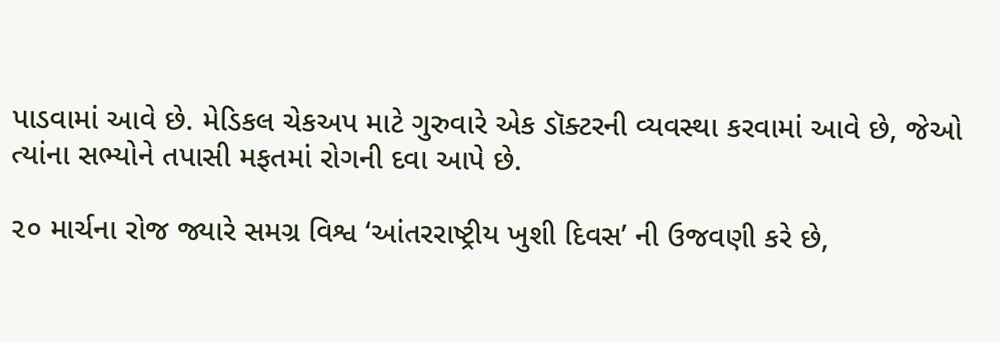પાડવામાં આવે છે. મેડિકલ ચેકઅપ માટે ગુરુવારે એક ડૉક્ટરની વ્યવસ્થા કરવામાં આવે છે, જેઓ ત્યાંના સભ્યોને તપાસી મફતમાં રોગની દવા આપે છે.

૨૦ માર્ચના રોજ જ્યારે સમગ્ર વિશ્વ ‘આંતરરાષ્ટ્રીય ખુશી દિવસ’ ની ઉજવણી કરે છે,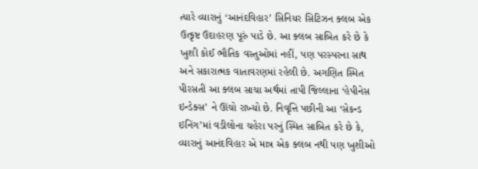ત્યારે વ્યારાનું ‘આનંદવિહાર’ સિનિયર સિટિઝન ક્લબ એક ઉત્કૃષ્ટ ઉદાહરણ પૂરું પાડે છે. આ ક્લબ સાબિત કરે છે કે ખુશી કોઈ ભૌતિક વસ્તુઓમાં નહીં, પણ પરસ્પરના સાથ અને સકારાત્મક વાતાવરણમાં રહેલી છે. અગણિત સ્મિત પીરસતી આ ક્લબ સાચા અર્થમાં તાપી જિલ્લાના ‘હેપીનેસ ઇન્ડેક્સ’ ને ઊંચો રાખ્યો છે. નિવૃત્તિ પછીની આ ‘સેકન્ડ ઇનિંગ’માં વડીલોના ચહેરા પરનું સ્મિત સાબિત કરે છે કે, વ્યારાનું આનંદવિહાર એ માત્ર એક ક્લબ નથી પણ ખુશીઓ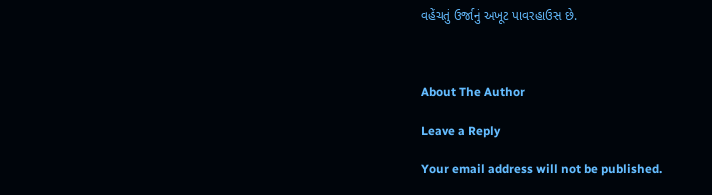વહેંચતું ઉર્જાનું અખૂટ પાવરહાઉસ છે.



About The Author

Leave a Reply

Your email address will not be published.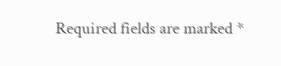Required fields are marked *